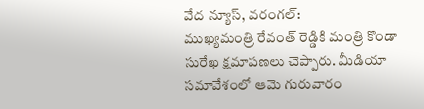వేద న్యూస్, వరంగల్:
ముఖ్యమంత్రి రేవంత్ రెడ్డికి మంత్రి కొండా సురేఖ క్షమాపణలు చెప్పారు. మీడియా సమావేశంలో ఆమె గురువారం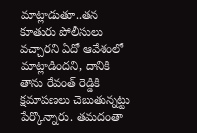మాట్లాడుతూ..తన కూతురు పోలీసులు వచ్చారని ఏదో ఆవేశంలో మాట్లాడిందని, దానికి తాను రేవంత్ రెడ్డికి క్షమాపణలు చెబుతున్నట్టు పేర్కొన్నారు. తమదంతా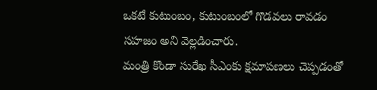ఒకటే కుటుంబం, కుటుంబంలో గొడవలు రావడం సహజం అని వెల్లడించారు.
మంత్రి కొండా సురేఖ సీఎంకు క్షమాపణలు చెప్పడంతో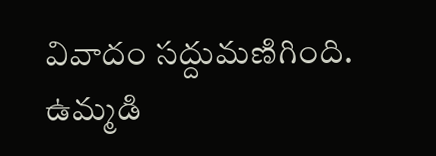వివాదం సద్దుమణిగింది. ఉమ్మడి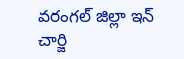వరంగల్ జిల్లా ఇన్ చార్జి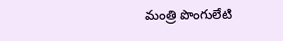మంత్రి పొంగులేటి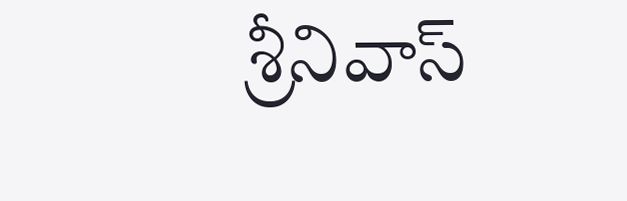శ్రీనివాస్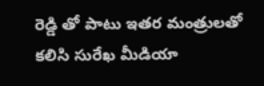రెడ్డి తో పాటు ఇతర మంత్రులతో కలిసి సురేఖ మీడియా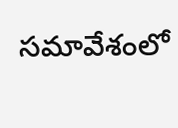సమావేశంలో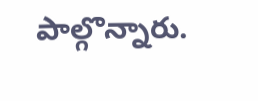పాల్గొన్నారు.